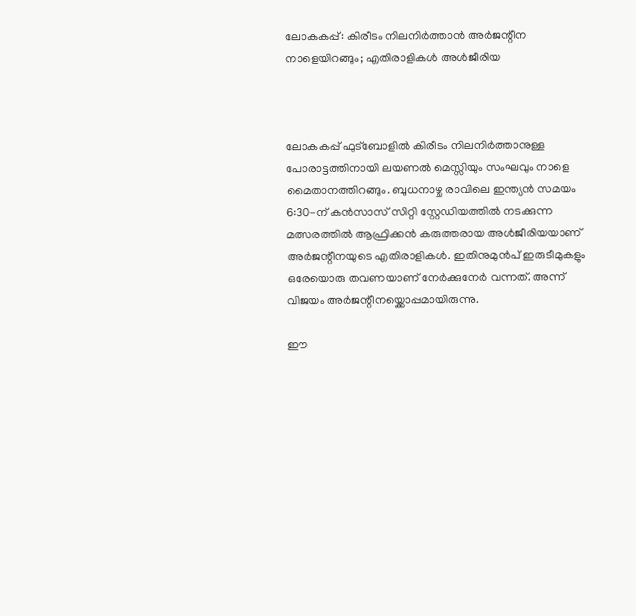ലോകകപ്പ്: കിരീടം നിലനിർത്താൻ അർജന്റീന നാളെയിറങ്ങും; എതിരാളികൾ അൾജീരിയ



ലോകകപ്പ് ഫുട്‌ബോളിൽ കിരീടം നിലനിർത്താനുള്ള പോരാട്ടത്തിനായി ലയണൽ മെസ്സിയും സംഘവും നാളെ മൈതാനത്തിറങ്ങും. ബുധനാഴ്ച രാവിലെ ഇന്ത്യൻ സമയം 6:30-ന് കൻസാസ് സിറ്റി സ്റ്റേഡിയത്തിൽ നടക്കുന്ന മത്സരത്തിൽ ആഫ്രിക്കൻ കരുത്തരായ അൾജീരിയയാണ് അർജന്റീനയുടെ എതിരാളികൾ. ഇതിനുമുൻപ് ഇരുടീമുകളും ഒരേയൊരു തവണയാണ് നേർക്കുനേർ വന്നത്. അന്ന് വിജയം അർജന്റീനയ്ക്കൊപ്പമായിരുന്നു.

ഈ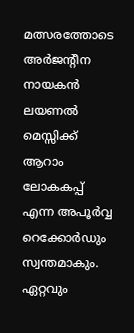മത്സരത്തോടെ അർജന്റീന നായകൻ ലയണൽ മെസ്സിക്ക് ആറാം ലോകകപ്പ് എന്ന അപൂർവ്വ റെക്കോർഡും സ്വന്തമാകും. ഏറ്റവും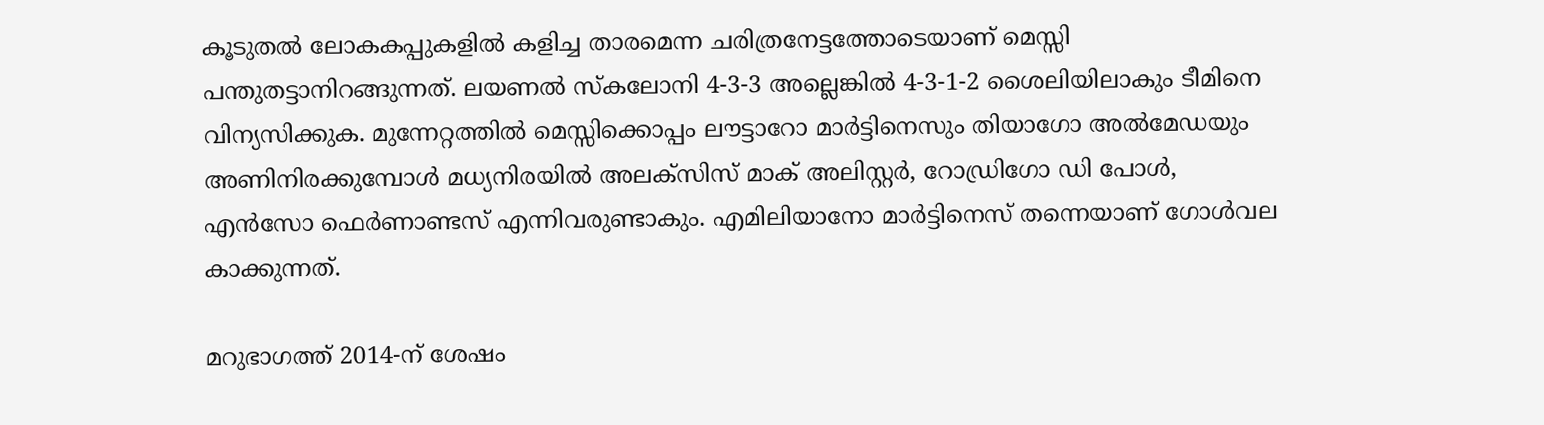കൂടുതൽ ലോകകപ്പുകളിൽ കളിച്ച താരമെന്ന ചരിത്രനേട്ടത്തോടെയാണ് മെസ്സി പന്തുതട്ടാനിറങ്ങുന്നത്. ലയണൽ സ്‌കലോനി 4-3-3 അല്ലെങ്കിൽ 4-3-1-2 ശൈലിയിലാകും ടീമിനെ വിന്യസിക്കുക. മുന്നേറ്റത്തിൽ മെസ്സിക്കൊപ്പം ലൗട്ടാറോ മാർട്ടിനെസും തിയാഗോ അൽമേഡയും അണിനിരക്കുമ്പോൾ മധ്യനിരയിൽ അലക്‌സിസ് മാക് അലിസ്റ്റർ, റോഡ്രിഗോ ഡി പോൾ, എൻസോ ഫെർണാണ്ടസ് എന്നിവരുണ്ടാകും. എമിലിയാനോ മാർട്ടിനെസ് തന്നെയാണ് ഗോൾവല കാക്കുന്നത്.

മറുഭാഗത്ത് 2014-ന് ശേഷം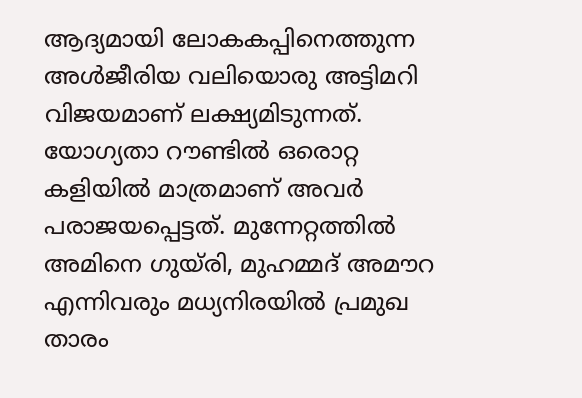ആദ്യമായി ലോകകപ്പിനെത്തുന്ന അൾജീരിയ വലിയൊരു അട്ടിമറി വിജയമാണ് ലക്ഷ്യമിടുന്നത്. യോഗ്യതാ റൗണ്ടിൽ ഒരൊറ്റ കളിയിൽ മാത്രമാണ് അവർ പരാജയപ്പെട്ടത്. മുന്നേറ്റത്തിൽ അമിനെ ഗുയ്‌രി, മുഹമ്മദ് അമൗറ എന്നിവരും മധ്യനിരയിൽ പ്രമുഖ താരം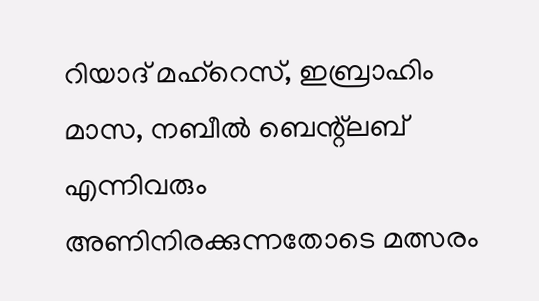റിയാദ് മഹ്‌റെസ്, ഇബ്രാഹിം മാസ, നബീൽ ബെന്റ്‌ലബ് എന്നിവരും അണിനിരക്കുന്നതോടെ മത്സരം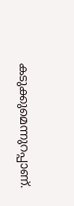കടുക്കുമെന്നുറപ്പാണ്.